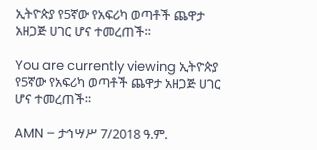ኢትዮጵያ የ5ኛው የአፍሪካ ወጣቶች ጨዋታ አዘጋጅ ሀገር ሆና ተመረጠች።

You are currently viewing ኢትዮጵያ የ5ኛው የአፍሪካ ወጣቶች ጨዋታ አዘጋጅ ሀገር ሆና ተመረጠች።

AMN – ታኅሣሥ 7/2018 ዓ.ም.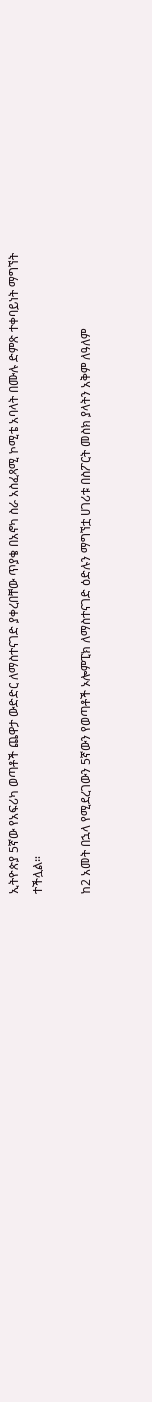ኢትዮጵያ 5ኛው የአፍሪካ ወጣቶች ጨዋታ ውድድር ለማስተናገድ ያቀረበቸው ጥያቄ በአኖካ ስራ አስፈጻሚ ኮሚቴ አባላት በሙሉ ድምጽ ተቀባይነት ማግኘት ተችሏል።

ከ2 አመት በኋላ የሚደረገውን 5ኛውን የወጣቶች ኦሎምፒክ ለማስተናገድ ዕድሉን ማግኘቷ ሀገሪቱ በስፖርት መስክ ያላትን አቅም ለዓለም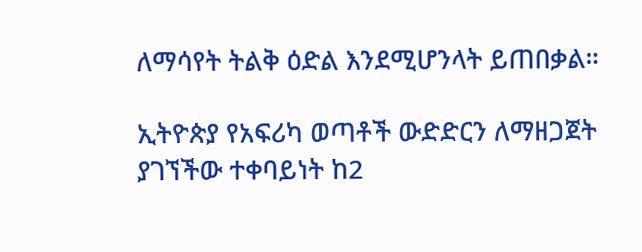ለማሳየት ትልቅ ዕድል እንደሚሆንላት ይጠበቃል።

ኢትዮጵያ የአፍሪካ ወጣቶች ውድድርን ለማዘጋጀት ያገኘችው ተቀባይነት ከ2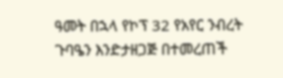ዓመት በኋላ የኮፕ 32 የአየር ንብረት ጉባዔን እንድታዘጋጅ በተመረጠች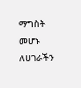ማግስት መሆኑ ለሀገራችን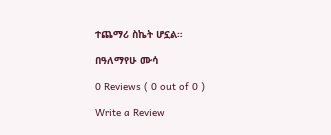ተጨማሪ ስኬት ሆኗል።

በዓለማየሁ ሙሳ

0 Reviews ( 0 out of 0 )

Write a Review